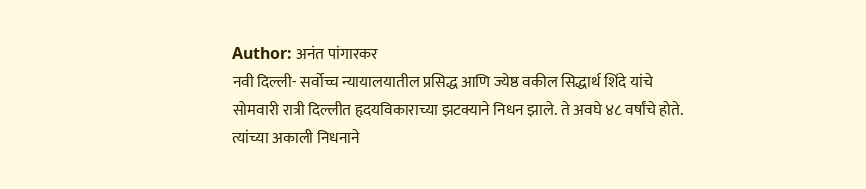Author: अनंत पांगारकर
नवी दिल्ली- सर्वोच्च न्यायालयातील प्रसिद्ध आणि ज्येष्ठ वकील सिद्धार्थ शिंदे यांचे सोमवारी रात्री दिल्लीत हृदयविकाराच्या झटक्याने निधन झाले. ते अवघे ४८ वर्षांचे होते. त्यांच्या अकाली निधनाने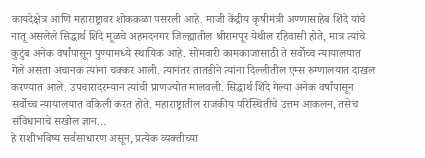कायदेक्षेत्र आणि महाराष्ट्रावर शोककळा पसरली आहे. माजी केंद्रीय कृषीमंत्री अण्णासाहेब शिंदे यांचे नातू असलेले सिद्धार्थ शिंदे मूळचे अहमदनगर जिल्ह्यातील श्रीरामपूर येथील रहिवासी होते, मात्र त्यांचे कुटुंब अनेक वर्षांपासून पुण्यामध्ये स्थायिक आहे. सोमवारी कामकाजासाठी ते सर्वोच्च न्यायालयात गेले असता अचानक त्यांना चक्कर आली. त्यानंतर तातडीने त्यांना दिल्लीतील एम्स रुग्णालयात दाखल करण्यात आले. उपचारादरम्यान त्यांची प्राणज्योत मालवली. सिद्धार्थ शिंदे गेल्या अनेक वर्षांपासून सर्वोच्च न्यायालयात वकिली करत होते. महाराष्ट्रातील राजकीय परिस्थितीचे उत्तम आकलन, तसेच संविधानाचे सखोल ज्ञान…
हे राशीभविष्य सर्वसाधारण असून, प्रत्येक व्यक्तीच्या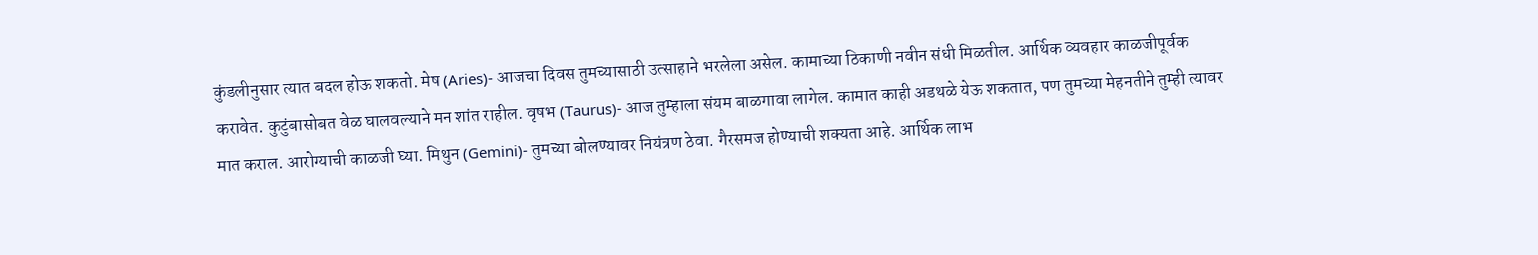कुंडलीनुसार त्यात बदल होऊ शकतो. मेष (Aries)- आजचा दिवस तुमच्यासाठी उत्साहाने भरलेला असेल. कामाच्या ठिकाणी नवीन संधी मिळतील. आर्थिक व्यवहार काळजीपूर्वक करावेत. कुटुंबासोबत वेळ घालवल्याने मन शांत राहील. वृषभ (Taurus)- आज तुम्हाला संयम बाळगावा लागेल. कामात काही अडथळे येऊ शकतात, पण तुमच्या मेहनतीने तुम्ही त्यावर मात कराल. आरोग्याची काळजी घ्या. मिथुन (Gemini)- तुमच्या बोलण्यावर नियंत्रण ठेवा. गैरसमज होण्याची शक्यता आहे. आर्थिक लाभ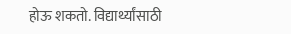होऊ शकतो. विद्यार्थ्यांसाठी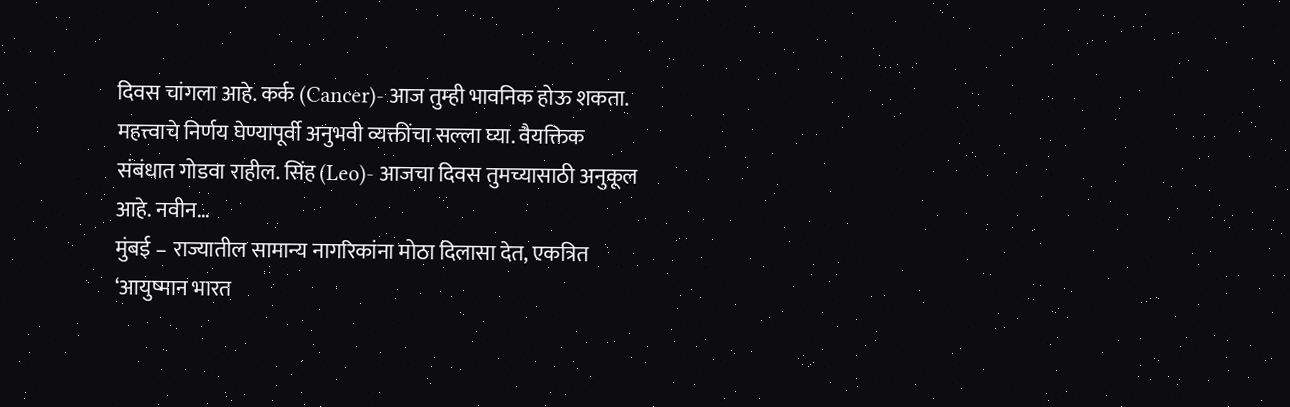दिवस चांगला आहे. कर्क (Cancer)- आज तुम्ही भावनिक होऊ शकता. महत्त्वाचे निर्णय घेण्यापूर्वी अनुभवी व्यक्तींचा सल्ला घ्या. वैयक्तिक संबंधात गोडवा राहील. सिंह (Leo)- आजचा दिवस तुमच्यासाठी अनुकूल आहे. नवीन…
मुंबई – राज्यातील सामान्य नागरिकांना मोठा दिलासा देत, एकत्रित ‘आयुष्मान भारत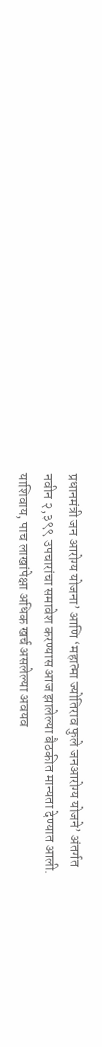प्रधानमंत्री जन आरोग्य योजना’ आणि ‘महात्मा ज्योतिराव फुले जनआरोग्य योजने’ अंतर्गत नवीन २,३९९ उपचारांचा समावेश करण्यास आज झालेल्या बैठकीत मान्यता देण्यात आली. याशिवाय, पाच लाखांपेक्षा अधिक खर्च असलेल्या अवयव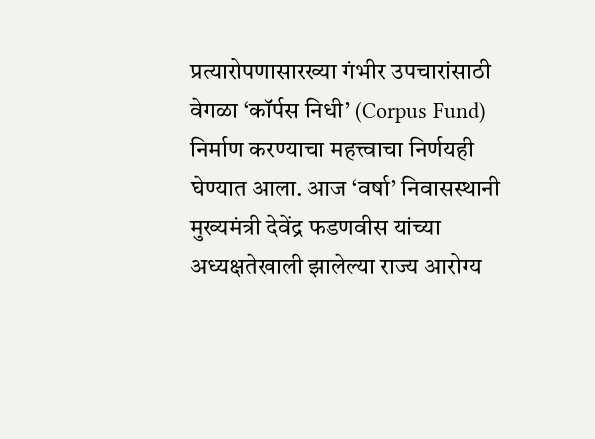प्रत्यारोपणासारख्या गंभीर उपचारांसाठी वेगळा ‘कॉर्पस निधी’ (Corpus Fund) निर्माण करण्याचा महत्त्वाचा निर्णयही घेण्यात आला. आज ‘वर्षा’ निवासस्थानी मुख्यमंत्री देवेंद्र फडणवीस यांच्या अध्यक्षतेखाली झालेल्या राज्य आरोग्य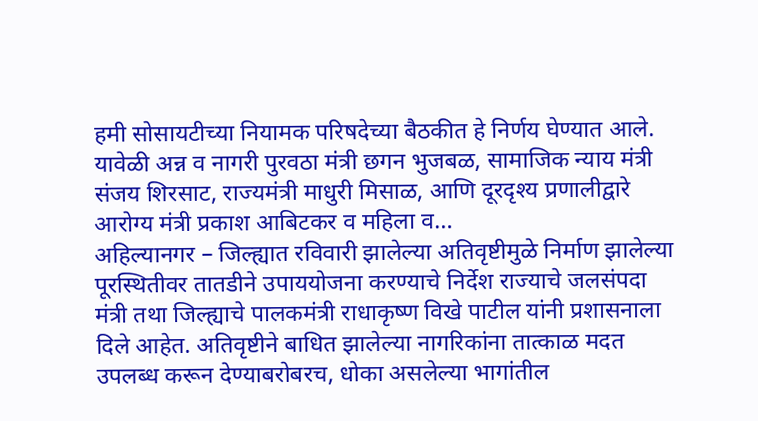हमी सोसायटीच्या नियामक परिषदेच्या बैठकीत हे निर्णय घेण्यात आले. यावेळी अन्न व नागरी पुरवठा मंत्री छगन भुजबळ, सामाजिक न्याय मंत्री संजय शिरसाट, राज्यमंत्री माधुरी मिसाळ, आणि दूरदृश्य प्रणालीद्वारे आरोग्य मंत्री प्रकाश आबिटकर व महिला व…
अहिल्यानगर – जिल्ह्यात रविवारी झालेल्या अतिवृष्टीमुळे निर्माण झालेल्या पूरस्थितीवर तातडीने उपाययोजना करण्याचे निर्देश राज्याचे जलसंपदा मंत्री तथा जिल्ह्याचे पालकमंत्री राधाकृष्ण विखे पाटील यांनी प्रशासनाला दिले आहेत. अतिवृष्टीने बाधित झालेल्या नागरिकांना तात्काळ मदत उपलब्ध करून देण्याबरोबरच, धोका असलेल्या भागांतील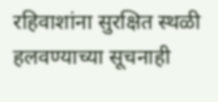रहिवाशांना सुरक्षित स्थळी हलवण्याच्या सूचनाही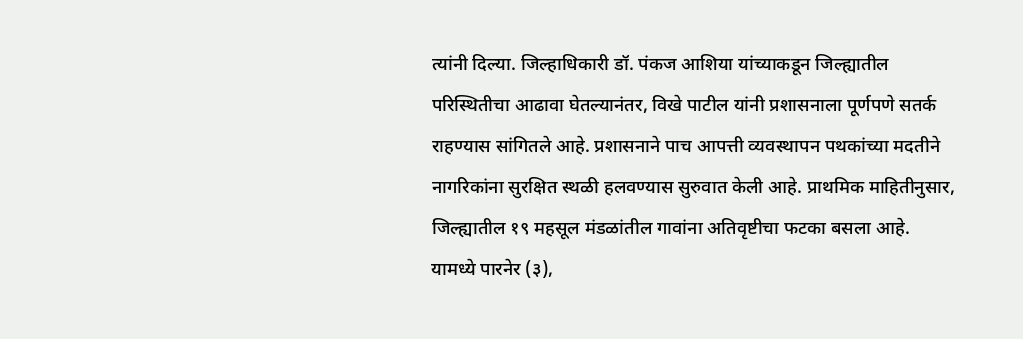त्यांनी दिल्या. जिल्हाधिकारी डॉ. पंकज आशिया यांच्याकडून जिल्ह्यातील परिस्थितीचा आढावा घेतल्यानंतर, विखे पाटील यांनी प्रशासनाला पूर्णपणे सतर्क राहण्यास सांगितले आहे. प्रशासनाने पाच आपत्ती व्यवस्थापन पथकांच्या मदतीने नागरिकांना सुरक्षित स्थळी हलवण्यास सुरुवात केली आहे. प्राथमिक माहितीनुसार, जिल्ह्यातील १९ महसूल मंडळांतील गावांना अतिवृष्टीचा फटका बसला आहे. यामध्ये पारनेर (३),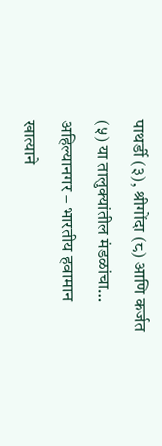पाथर्डी (३), श्रीगोंदा (८) आणि कर्जत (५) या तालुक्यांतील मंडळांचा…
अहिल्यानगर – भारतीय हवामान खात्याने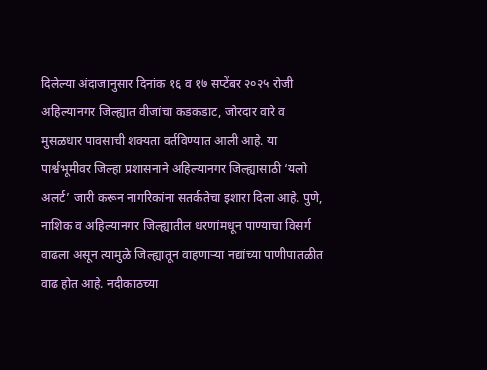दिलेल्या अंदाजानुसार दिनांक १६ व १७ सप्टेंबर २०२५ रोजी अहिल्यानगर जिल्ह्यात वीजांचा कडकडाट, जोरदार वारे व मुसळधार पावसाची शक्यता वर्तविण्यात आली आहे. या पार्श्वभूमीवर जिल्हा प्रशासनाने अहिल्यानगर जिल्ह्यासाठी ‘यलो अलर्ट’ जारी करून नागरिकांना सतर्कतेचा इशारा दिला आहे. पुणे, नाशिक व अहिल्यानगर जिल्ह्यातील धरणांमधून पाण्याचा विसर्ग वाढला असून त्यामुळे जिल्ह्यातून वाहणाऱ्या नद्यांच्या पाणीपातळीत वाढ होत आहे. नदीकाठच्या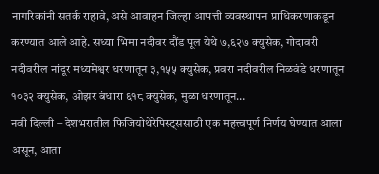नागरिकांनी सतर्क राहावे, असे आवाहन जिल्हा आपत्ती व्यवस्थापन प्राधिकरणाकडून करण्यात आले आहे. सध्या भिमा नदीवर दौंड पूल येथे ७,६२७ क्युसेक, गोदावरी नदीवरील नांदूर मध्यमेश्वर धरणातून ३,१५५ क्युसेक, प्रवरा नदीवरील निळवंडे धरणातून १०३२ क्युसेक, ओझर बंधारा ६१८ क्युसेक, मुळा धरणातून…
नवी दिल्ली – देशभरातील फिजियोथेरेपिस्ट्ससाठी एक महत्त्वपूर्ण निर्णय घेण्यात आला असून, आता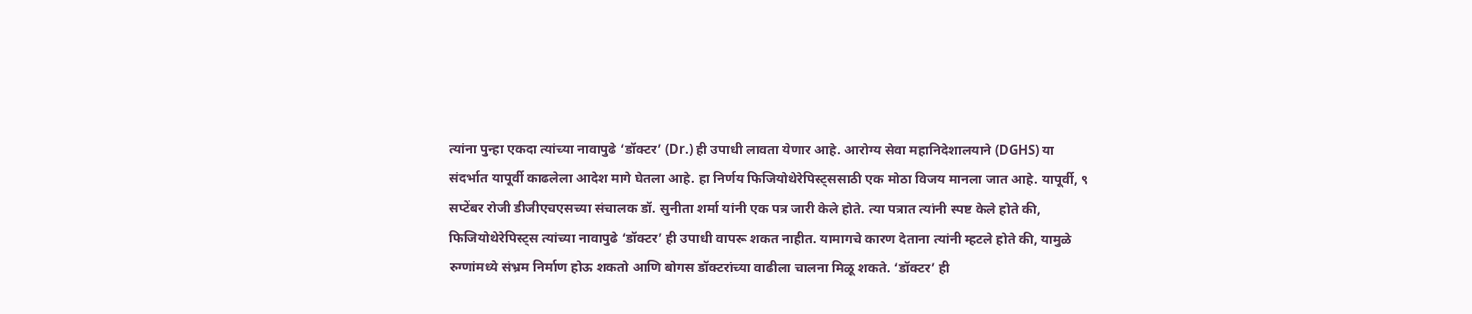त्यांना पुन्हा एकदा त्यांच्या नावापुढे ‘डॉक्टर’ (Dr.) ही उपाधी लावता येणार आहे. आरोग्य सेवा महानिदेशालयाने (DGHS) या संदर्भात यापूर्वी काढलेला आदेश मागे घेतला आहे. हा निर्णय फिजियोथेरेपिस्ट्ससाठी एक मोठा विजय मानला जात आहे. यापूर्वी, ९ सप्टेंबर रोजी डीजीएचएसच्या संचालक डॉ. सुनीता शर्मा यांनी एक पत्र जारी केले होते. त्या पत्रात त्यांनी स्पष्ट केले होते की, फिजियोथेरेपिस्ट्स त्यांच्या नावापुढे ‘डॉक्टर’ ही उपाधी वापरू शकत नाहीत. यामागचे कारण देताना त्यांनी म्हटले होते की, यामुळे रुग्णांमध्ये संभ्रम निर्माण होऊ शकतो आणि बोगस डॉक्टरांच्या वाढीला चालना मिळू शकते. ‘डॉक्टर’ ही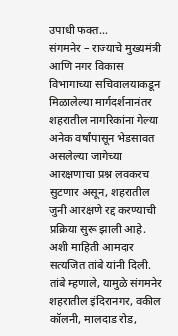उपाधी फक्त…
संगमनेर – राज्याचे मुख्यमंत्री आणि नगर विकास विभागाच्या सचिवालयाकडून मिळालेल्या मार्गदर्शनानंतर शहरातील नागरिकांना गेल्या अनेक वर्षांपासून भेडसावत असलेल्या जागेच्या आरक्षणाचा प्रश्न लवकरच सुटणार असून, शहरातील जुनी आरक्षणे रद्द करण्याची प्रक्रिया सुरू झाली आहे. अशी माहिती आमदार सत्यजित तांबे यांनी दिली. तांबे म्हणाले, यामुळे संगमनेर शहरातील इंदिरानगर, वकील कॉलनी, मालदाड रोड,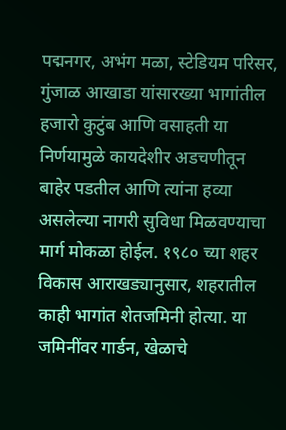पद्मनगर, अभंग मळा, स्टेडियम परिसर, गुंजाळ आखाडा यांसारख्या भागांतील हजारो कुटुंब आणि वसाहती या निर्णयामुळे कायदेशीर अडचणीतून बाहेर पडतील आणि त्यांना हव्या असलेल्या नागरी सुविधा मिळवण्याचा मार्ग मोकळा होईल. १९८० च्या शहर विकास आराखड्यानुसार, शहरातील काही भागांत शेतजमिनी होत्या. या जमिनींवर गार्डन, खेळाचे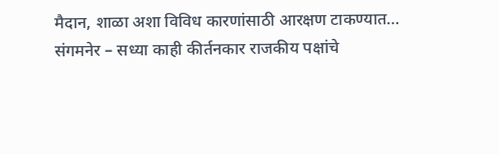मैदान, शाळा अशा विविध कारणांसाठी आरक्षण टाकण्यात…
संगमनेर – सध्या काही कीर्तनकार राजकीय पक्षांचे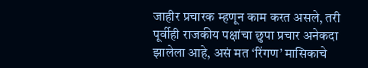जाहीर प्रचारक म्हणून काम करत असले, तरी पूर्वीही राजकीय पक्षांचा छुपा प्रचार अनेकदा झालेला आहे, असं मत ‘रिंगण’ मासिकाचे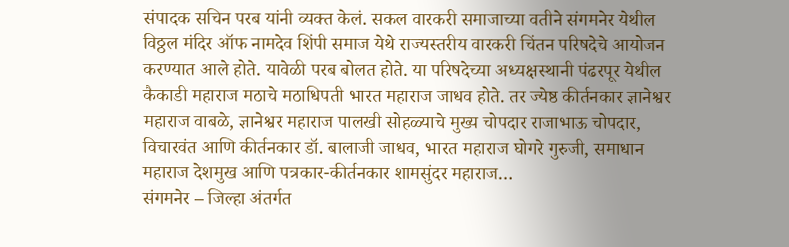संपादक सचिन परब यांनी व्यक्त केलं. सकल वारकरी समाजाच्या वतीने संगमनेर येथील विठ्ठल मंदिर ऑफ नामदेव शिंपी समाज येथे राज्यस्तरीय वारकरी चिंतन परिषदेचे आयोजन करण्यात आले होते. यावेळी परब बोलत होते. या परिषदेच्या अध्यक्षस्थानी पंढरपूर येथील कैकाडी महाराज मठाचे मठाधिपती भारत महाराज जाधव होते. तर ज्येष्ठ कीर्तनकार ज्ञानेश्वर महाराज वाबळे, ज्ञानेश्वर महाराज पालखी सोहळ्याचे मुख्य चोपदार राजाभाऊ चोपदार, विचारवंत आणि कीर्तनकार डॉ. बालाजी जाधव, भारत महाराज घोगरे गुरुजी, समाधान महाराज देशमुख आणि पत्रकार-कीर्तनकार शामसुंदर महाराज…
संगमनेर – जिल्हा अंतर्गत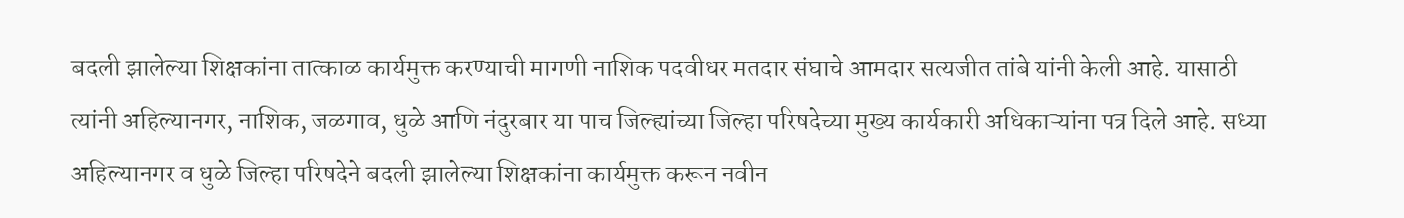बदली झालेल्या शिक्षकांना तात्काळ कार्यमुक्त करण्याची मागणी नाशिक पदवीधर मतदार संघाचे आमदार सत्यजीत तांबे यांनी केली आहे. यासाठी त्यांनी अहिल्यानगर, नाशिक, जळगाव, धुळे आणि नंदुरबार या पाच जिल्ह्यांच्या जिल्हा परिषदेच्या मुख्य कार्यकारी अधिकाऱ्यांना पत्र दिले आहे. सध्या अहिल्यानगर व धुळे जिल्हा परिषदेने बदली झालेल्या शिक्षकांना कार्यमुक्त करून नवीन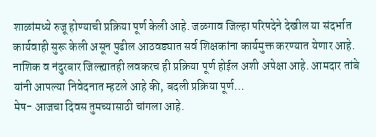शाळांमध्ये रुजू होण्याची प्रक्रिया पूर्ण केली आहे. जळगाव जिल्हा परिषदेने देखील या संदर्भात कार्यवाही सुरू केली असून पुढील आठवड्यात सर्व शिक्षकांना कार्यमुक्त करण्यात येणार आहे. नाशिक व नंदुरबार जिल्ह्यातही लवकरच ही प्रक्रिया पूर्ण होईल अशी अपेक्षा आहे. आमदार तांबे यांनी आपल्या निवेदनात म्हटले आहे की, बदली प्रक्रिया पूर्ण…
मेष- आजचा दिवस तुमच्यासाठी चांगला आहे.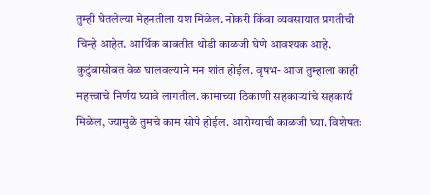तुम्ही घेतलेल्या मेहनतीला यश मिळेल. नोकरी किंवा व्यवसायात प्रगतीची चिन्हे आहेत. आर्थिक बाबतीत थोडी काळजी घेणे आवश्यक आहे. कुटुंबासोबत वेळ घालवल्याने मन शांत होईल. वृषभ- आज तुम्हाला काही महत्त्वाचे निर्णय घ्यावे लागतील. कामाच्या ठिकाणी सहकाऱ्यांचे सहकार्य मिळेल, ज्यामुळे तुमचे काम सोपे होईल. आरोग्याची काळजी घ्या. विशेषतः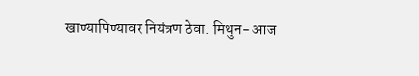खाण्यापिण्यावर नियंत्रण ठेवा. मिथुन- आज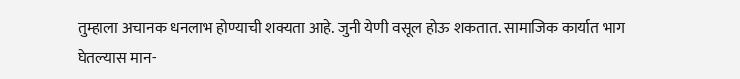तुम्हाला अचानक धनलाभ होण्याची शक्यता आहे. जुनी येणी वसूल होऊ शकतात. सामाजिक कार्यात भाग घेतल्यास मान-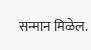सन्मान मिळेल.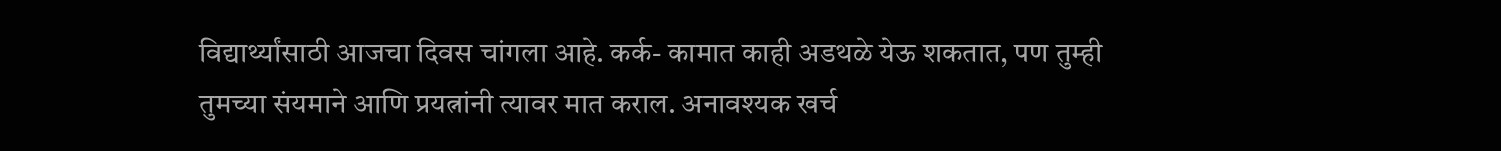विद्यार्थ्यांसाठी आजचा दिवस चांगला आहे. कर्क- कामात काही अडथळे येऊ शकतात, पण तुम्ही तुमच्या संयमाने आणि प्रयत्नांनी त्यावर मात कराल. अनावश्यक खर्च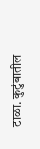टाळा. कुटुंबातील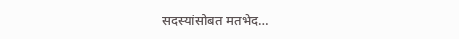सदस्यांसोबत मतभेद…